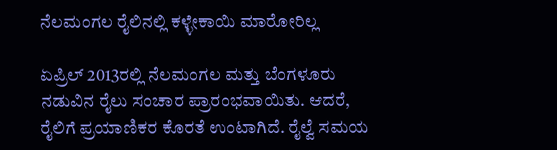ನೆಲಮಂಗಲ ರೈಲಿನಲ್ಲಿ ಕಳ್ಳೇಕಾಯಿ ಮಾರೋರಿಲ್ಲ

ಏಪ್ರಿಲ್ 2013ರಲ್ಲಿ ನೆಲಮಂಗಲ ಮತ್ತು ಬೆಂಗಳೂರು ನಡುವಿನ ರೈಲು ಸಂಚಾರ ಪ್ರಾರಂಭವಾಯಿತು. ಆದರೆ, ರೈಲಿಗೆ ಪ್ರಯಾಣಿಕರ ಕೊರತೆ ಉಂಟಾಗಿದೆ. ರೈಲ್ವೆ ಸಮಯ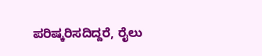ಪರಿಷ್ಕರಿಸದಿದ್ದರೆ, ರೈಲು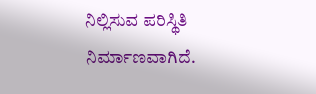ನಿಲ್ಲಿಸುವ ಪರಿಸ್ಥಿತಿ ನಿರ್ಮಾಣವಾಗಿದೆ.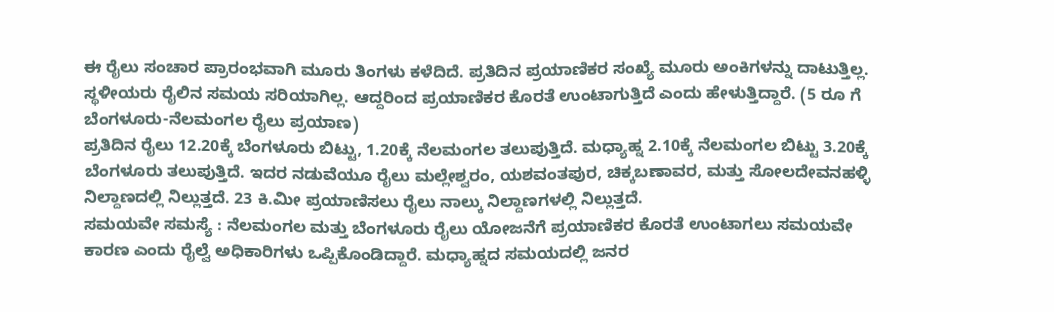ಈ ರೈಲು ಸಂಚಾರ ಪ್ರಾರಂಭವಾಗಿ ಮೂರು ತಿಂಗಳು ಕಳೆದಿದೆ. ಪ್ರತಿದಿನ ಪ್ರಯಾಣಿಕರ ಸಂಖ್ಯೆ ಮೂರು ಅಂಕಿಗಳನ್ನು ದಾಟುತ್ತಿಲ್ಲ. ಸ್ಥಳೀಯರು ರೈಲಿನ ಸಮಯ ಸರಿಯಾಗಿಲ್ಲ. ಆದ್ದರಿಂದ ಪ್ರಯಾಣಿಕರ ಕೊರತೆ ಉಂಟಾಗುತ್ತಿದೆ ಎಂದು ಹೇಳುತ್ತಿದ್ದಾರೆ. (5 ರೂ ಗೆ ಬೆಂಗಳೂರು-ನೆಲಮಂಗಲ ರೈಲು ಪ್ರಯಾಣ)
ಪ್ರತಿದಿನ ರೈಲು 12.20ಕ್ಕೆ ಬೆಂಗಳೂರು ಬಿಟ್ಟು, 1.20ಕ್ಕೆ ನೆಲಮಂಗಲ ತಲುಪುತ್ತಿದೆ. ಮಧ್ಯಾಹ್ನ 2.10ಕ್ಕೆ ನೆಲಮಂಗಲ ಬಿಟ್ಟು 3.20ಕ್ಕೆ ಬೆಂಗಳೂರು ತಲುಪುತ್ತಿದೆ. ಇದರ ನಡುವೆಯೂ ರೈಲು ಮಲ್ಲೇಶ್ವರಂ, ಯಶವಂತಪುರ, ಚಿಕ್ಕಬಣಾವರ, ಮತ್ತು ಸೋಲದೇವನಹಳ್ಳಿ ನಿಲ್ದಾಣದಲ್ಲಿ ನಿಲ್ಲುತ್ತದೆ. 23 ಕಿ.ಮೀ ಪ್ರಯಾಣಿಸಲು ರೈಲು ನಾಲ್ಕು ನಿಲ್ದಾಣಗಳಲ್ಲಿ ನಿಲ್ಲುತ್ತದೆ.
ಸಮಯವೇ ಸಮಸ್ಯೆ : ನೆಲಮಂಗಲ ಮತ್ತು ಬೆಂಗಳೂರು ರೈಲು ಯೋಜನೆಗೆ ಪ್ರಯಾಣಿಕರ ಕೊರತೆ ಉಂಟಾಗಲು ಸಮಯವೇ ಕಾರಣ ಎಂದು ರೈಲ್ವೆ ಅಧಿಕಾರಿಗಳು ಒಪ್ಪಿಕೊಂಡಿದ್ದಾರೆ. ಮಧ್ಯಾಹ್ನದ ಸಮಯದಲ್ಲಿ ಜನರ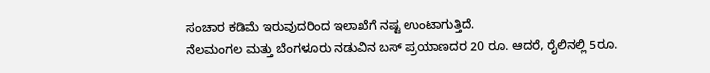ಸಂಚಾರ ಕಡಿಮೆ ಇರುವುದರಿಂದ ಇಲಾಖೆಗೆ ನಷ್ಟ ಉಂಟಾಗುತ್ತಿದೆ.
ನೆಲಮಂಗಲ ಮತ್ತು ಬೆಂಗಳೂರು ನಡುವಿನ ಬಸ್ ಪ್ರಯಾಣದರ 20 ರೂ. ಆದರೆ, ರೈಲಿನಲ್ಲಿ 5ರೂ.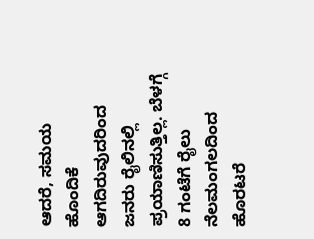ಆದರೆ, ಸಮಯ ಹೊಂದಿಕೆ ಆಗದಿರುವುದರಿಂದ ಜನರು ರೈಲಿನಲ್ಲಿ ಪ್ರಯಾಣಿಸುತ್ತಿಲ್ಲ. ಬೆಳಗ್ಗೆ 8 ಗಂಟೆಗೆ ರೈಲು ನೆಲಮಂಗಲದಿಂದ ಹೊರಟರೆ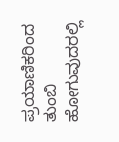ಪ್ರಯಾಣಿಕರಿಂದ ತುಂಬಿ ಹೋಗುವುದರಲ್ಲಿ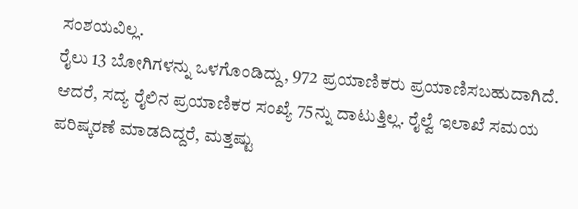ಸಂಶಯವಿಲ್ಲ.
ರೈಲು 13 ಬೋಗಿಗಳನ್ನು ಒಳಗೊಂಡಿದ್ದು, 972 ಪ್ರಯಾಣಿಕರು ಪ್ರಯಾಣಿಸಬಹುದಾಗಿದೆ. ಆದರೆ, ಸದ್ಯ ರೈಲಿನ ಪ್ರಯಾಣಿಕರ ಸಂಖ್ಯೆ 75ನ್ನು ದಾಟುತ್ತಿಲ್ಲ. ರೈಲ್ವೆ ಇಲಾಖೆ ಸಮಯ ಪರಿಷ್ಕರಣೆ ಮಾಡದಿದ್ದರೆ, ಮತ್ತಷ್ಟು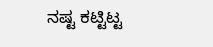ನಷ್ಟ ಕಟ್ಟಿಟ್ಟ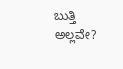ಬುತ್ತಿ ಅಲ್ಲವೇ?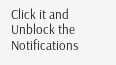Click it and Unblock the Notifications